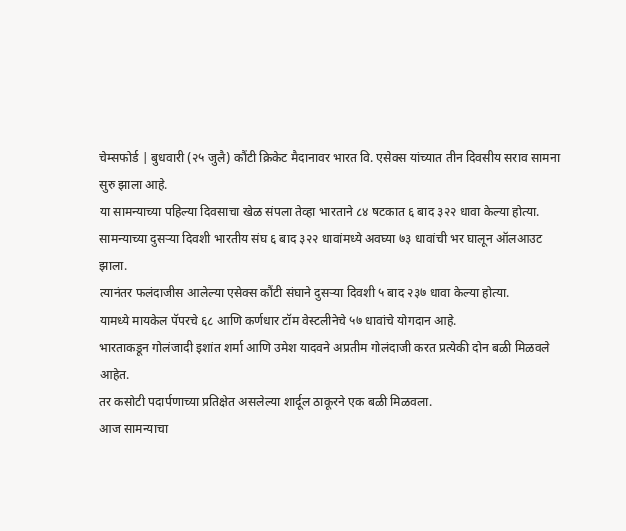चेम्सफोर्ड | बुधवारी (२५ जुलै) कौंटी क्रिकेट मैदानावर भारत वि. एसेक्स यांच्यात तीन दिवसीय सराव सामना सुरु झाला आहे.
या सामन्याच्या पहिल्या दिवसाचा खेळ संपला तेव्हा भारताने ८४ षटकात ६ बाद ३२२ धावा केल्या होत्या.
सामन्याच्या दुसऱ्या दिवशी भारतीय संघ ६ बाद ३२२ धावांमध्ये अवघ्या ७३ धावांची भर घालून ऑलआउट झाला.
त्यानंतर फलंदाजीस आलेल्या एसेक्स कौंटी संघाने दुसऱ्या दिवशी ५ बाद २३७ धावा केल्या होत्या.
यामध्ये मायकेल पॅपरचे ६८ आणि कर्णधार टॉम वेस्टलीनेचे ५७ धावांचे योगदान आहे.
भारताकडून गोलंजादी इशांत शर्मा आणि उमेश यादवने अप्रतीम गोलंदाजी करत प्रत्येकी दोन बळी मिळवले आहेत.
तर कसोटी पदार्पणाच्या प्रतिक्षेत असलेल्या शार्दूल ठाकूरने एक बळी मिळवला.
आज सामन्याचा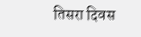तिसरा दिवस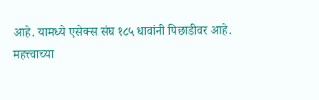आहे. यामध्ये एसेक्स संघ १८५ धावांनी पिछाडीवर आहे.
महत्त्वाच्या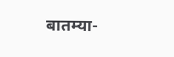बातम्या-